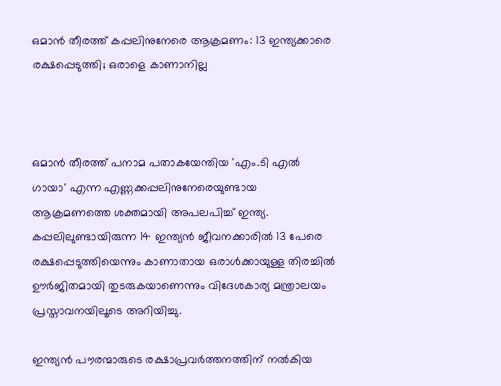ഒമാൻ തീരത്ത് കപ്പലിനുനേരെ ആക്രമണം: 13 ഇന്ത്യക്കാരെ രക്ഷപ്പെടുത്തി; ഒരാളെ കാണാനില്ല



ഒമാൻ തീരത്ത് പനാമ പതാകയേന്തിയ 'എം.ടി എൽ ഗായാ' എന്ന എണ്ണക്കപ്പലിനുനേരെയുണ്ടായ ആക്രമണത്തെ ശക്തമായി അപലപിച്ച് ഇന്ത്യ. കപ്പലിലുണ്ടായിരുന്ന 14 ഇന്ത്യൻ ജീവനക്കാരിൽ 13 പേരെ രക്ഷപ്പെടുത്തിയെന്നും കാണാതായ ഒരാൾക്കായുള്ള തിരച്ചിൽ ഊർജിതമായി തുടരുകയാണെന്നും വിദേശകാര്യ മന്ത്രാലയം പ്രസ്താവനയിലൂടെ അറിയിച്ചു.

ഇന്ത്യൻ പൗരന്മാരുടെ രക്ഷാപ്രവർത്തനത്തിന് നൽകിയ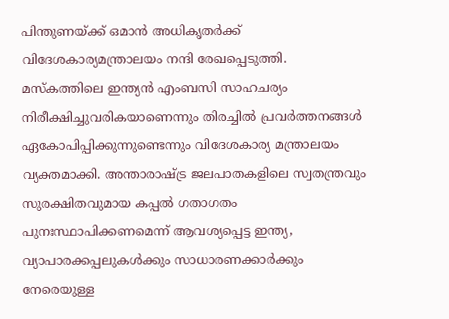പിന്തുണയ്ക്ക് ഒമാൻ അധികൃതർക്ക് വിദേശകാര്യമന്ത്രാലയം നന്ദി രേഖപ്പെടുത്തി. മസ്‌കത്തിലെ ഇന്ത്യൻ എംബസി സാഹചര്യം നിരീക്ഷിച്ചുവരികയാണെന്നും തിരച്ചിൽ പ്രവർത്തനങ്ങൾ ഏകോപിപ്പിക്കുന്നുണ്ടെന്നും വിദേശകാര്യ മന്ത്രാലയം വ്യക്തമാക്കി. അന്താരാഷ്ട്ര ജലപാതകളിലെ സ്വതന്ത്രവും സുരക്ഷിതവുമായ കപ്പൽ ഗതാഗതം പുനഃസ്ഥാപിക്കണമെന്ന് ആവശ്യപ്പെട്ട ഇന്ത്യ, വ്യാപാരക്കപ്പലുകൾക്കും സാധാരണക്കാർക്കും നേരെയുള്ള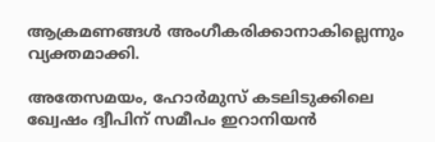ആക്രമണങ്ങൾ അംഗീകരിക്കാനാകില്ലെന്നും വ്യക്തമാക്കി.

അതേസമയം, ഹോർമുസ് കടലിടുക്കിലെ ഖ്വേഷം ദ്വീപിന് സമീപം ഇറാനിയൻ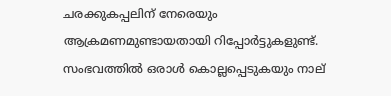ചരക്കുകപ്പലിന് നേരെയും ആക്രമണമുണ്ടായതായി റിപ്പോർട്ടുകളുണ്ട്. സംഭവത്തിൽ ഒരാൾ കൊല്ലപ്പെടുകയും നാല്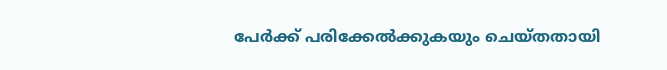പേർക്ക് പരിക്കേൽക്കുകയും ചെയ്തതായി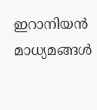ഇറാനിയൻ മാധ്യമങ്ങൾ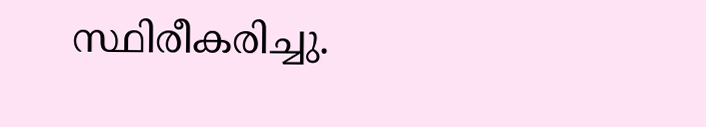സ്ഥിരീകരിച്ചു.